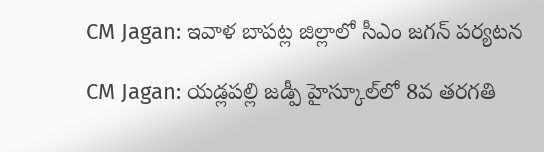CM Jagan: ఇవాళ బాపట్ల జిల్లాలో సీఎం జగన్‌ పర్యటన

CM Jagan: యడ్లపల్లి జడ్పీ హైస్కూల్‌లో 8వ తరగతి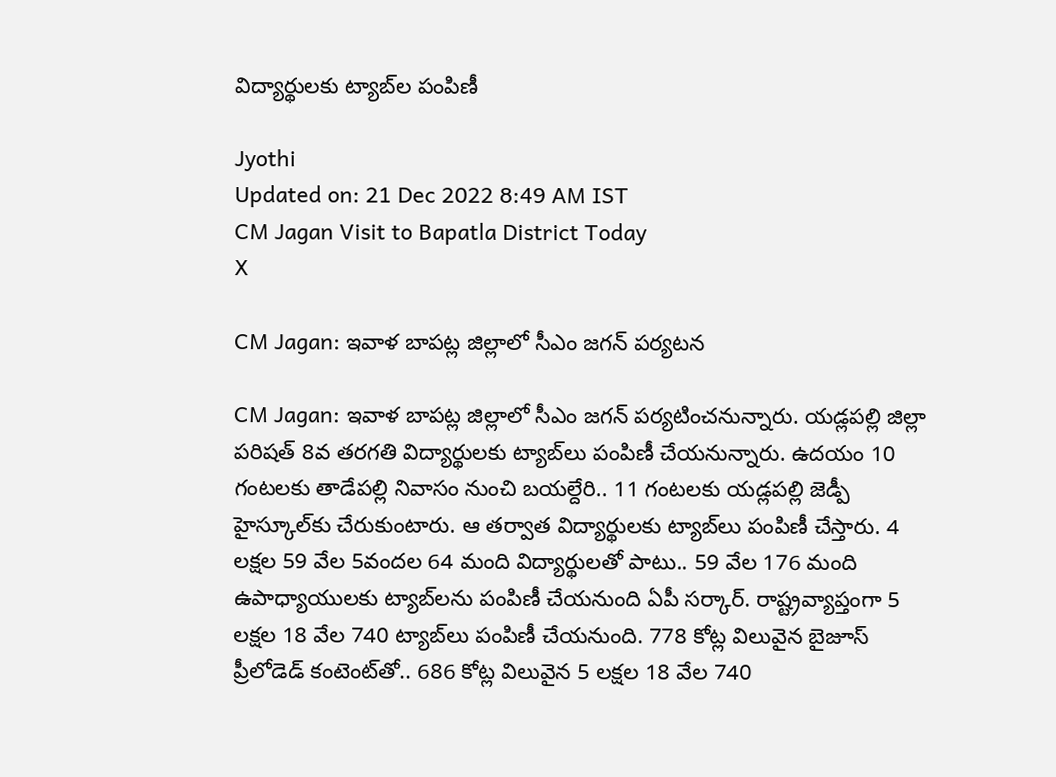విద్యార్థులకు ట్యాబ్‌ల పంపిణీ

Jyothi
Updated on: 21 Dec 2022 8:49 AM IST
CM Jagan Visit to Bapatla District Today
X

CM Jagan: ఇవాళ బాపట్ల జిల్లాలో సీఎం జగన్‌ పర్యటన

CM Jagan: ఇవాళ బాపట్ల జిల్లాలో సీఎం జగన్‌ పర్యటించనున్నారు. యడ్లపల్లి జిల్లా పరిషత్‌ 8వ తరగతి విద్యార్థులకు ట్యాబ్‌లు పంపిణీ చేయనున్నారు. ఉదయం 10 గంటలకు తాడేపల్లి నివాసం నుంచి బయల్దేరి.. 11 గంటలకు యడ్లపల్లి జెడ్పీ హైస్కూల్‌కు చేరుకుంటారు. ఆ తర్వాత విద్యార్థులకు ట్యాబ్‌లు పంపిణీ చేస్తారు. 4 లక్షల 59 వేల 5వందల 64 మంది విద్యార్థులతో పాటు.. 59 వేల 176 మంది ఉపాధ్యాయులకు ట్యాబ్‌లను పంపిణీ చేయనుంది ఏపీ సర్కార్‌. రాష్ట్రవ్యాప్తంగా 5 లక్షల 18 వేల 740 ట్యాబ్‌లు పంపిణీ చేయనుంది. 778 కోట్ల విలువైన బైజూస్‌ ప్రీలోడెడ్‌ కంటెంట్‌తో.. 686 కోట్ల విలువైన 5 లక్షల 18 వేల 740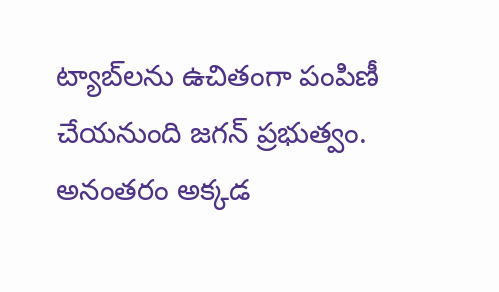ట్యాబ్‌లను ఉచితంగా పంపిణీ చేయనుంది జగన్‌ ప్రభుత్వం. అనంతరం అక్కడ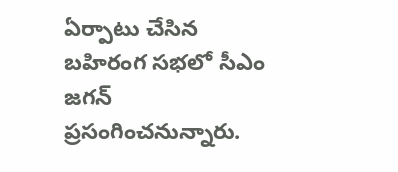ఏర్పాటు చేసిన బహిరంగ సభలో సీఎం జగన్‌ ప్రసంగించనున్నారు.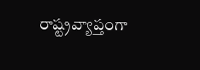రాష్ట్రవ్యాప్తంగా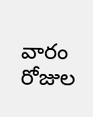వారం రోజుల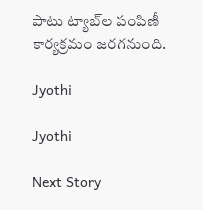పాటు ట్యాబ్‌ల పంపిణీ కార్యక్రమం జరగనుంది.

Jyothi

Jyothi

Next Story